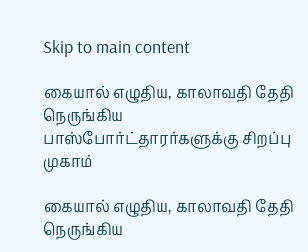Skip to main content

கையால் எழுதிய, காலாவதி தேதி நெருங்கிய பாஸ்போர்ட்தாரர்களுக்கு சிறப்பு முகாம்

கையால் எழுதிய, காலாவதி தேதி நெருங்கிய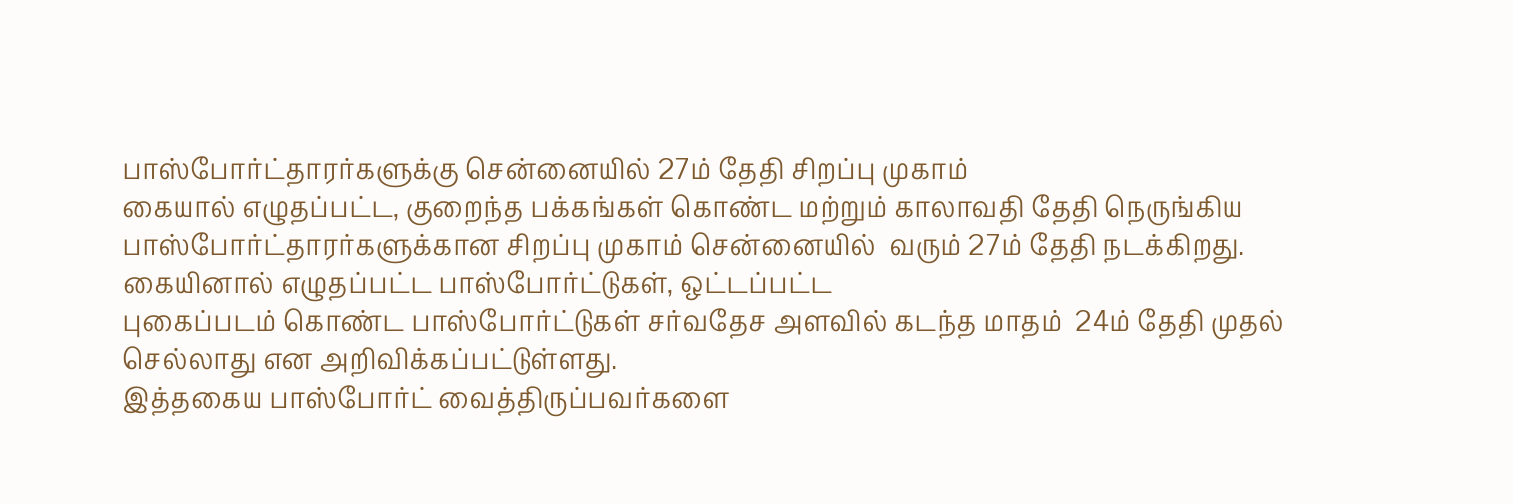பாஸ்போர்ட்தாரர்களுக்கு சென்னையில் 27ம் தேதி சிறப்பு முகாம்
கையால் எழுதப்பட்ட, குறைந்த பக்கங்கள் கொண்ட மற்றும் காலாவதி தேதி நெருங்கிய பாஸ்போர்ட்தாரர்களுக்கான சிறப்பு முகாம் சென்னையில்  வரும் 27ம் தேதி நடக்கிறது. கையினால் எழுதப்பட்ட பாஸ்போர்ட்டுகள், ஒட்டப்பட்ட
புகைப்படம் கொண்ட பாஸ்போர்ட்டுகள் சர்வதேச அளவில் கடந்த மாதம்  24ம் தேதி முதல் செல்லாது என அறிவிக்கப்பட்டுள்ளது.
இத்தகைய பாஸ்போர்ட் வைத்திருப்பவர்களை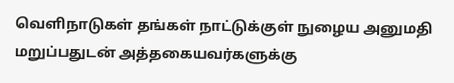வெளிநாடுகள் தங்கள் நாட்டுக்குள் நுழைய அனுமதி  மறுப்பதுடன் அத்தகையவர்களுக்கு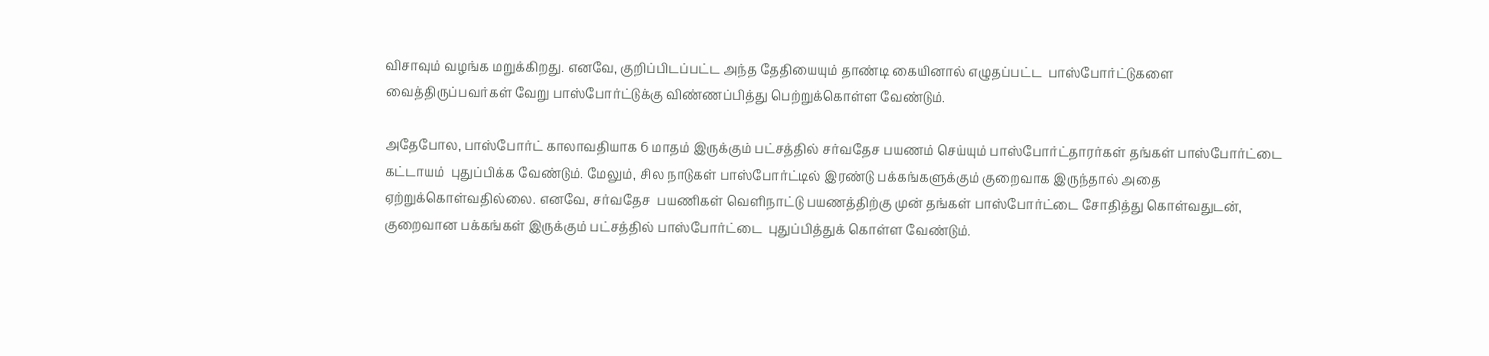விசாவும் வழங்க மறுக்கிறது. எனவே, குறிப்பிடப்பட்ட அந்த தேதியையும் தாண்டி கையினால் எழுதப்பட்ட  பாஸ்போர்ட்டுகளை வைத்திருப்பவர்கள் வேறு பாஸ்போர்ட்டுக்கு விண்ணப்பித்து பெற்றுக்கொள்ள வேண்டும்.

அதேபோல, பாஸ்போர்ட் காலாவதியாக 6 மாதம் இருக்கும் பட்சத்தில் சர்வதேச பயணம் செய்யும் பாஸ்போர்ட்தாரர்கள் தங்கள் பாஸ்போர்ட்டை கட்டாயம்  புதுப்பிக்க வேண்டும். மேலும், சில நாடுகள் பாஸ்போர்ட்டில் இரண்டு பக்கங்களுக்கும் குறைவாக இருந்தால் அதை ஏற்றுக்கொள்வதில்லை. எனவே, சர்வதேச  பயணிகள் வெளிநாட்டு பயணத்திற்கு முன் தங்கள் பாஸ்போர்ட்டை சோதித்து கொள்வதுடன், குறைவான பக்கங்கள் இருக்கும் பட்சத்தில் பாஸ்போர்ட்டை  புதுப்பித்துக் கொள்ள வேண்டும்.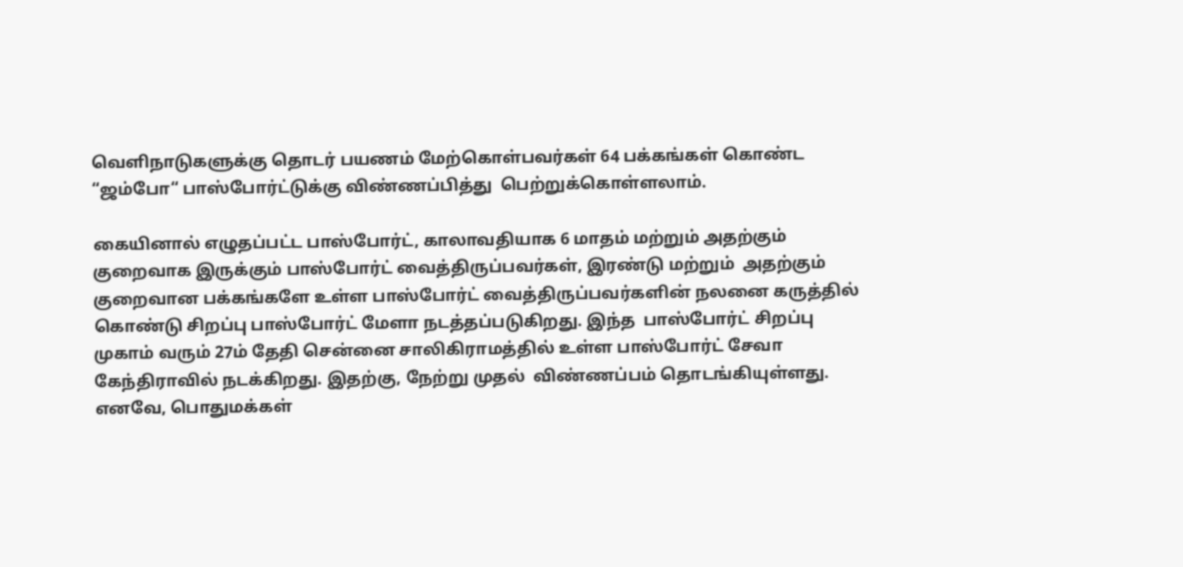வெளிநாடுகளுக்கு தொடர் பயணம் மேற்கொள்பவர்கள் 64 பக்கங்கள் கொண்ட “ஜம்போ“ பாஸ்போர்ட்டுக்கு விண்ணப்பித்து  பெற்றுக்கொள்ளலாம்.

கையினால் எழுதப்பட்ட பாஸ்போர்ட், காலாவதியாக 6 மாதம் மற்றும் அதற்கும் குறைவாக இருக்கும் பாஸ்போர்ட் வைத்திருப்பவர்கள், இரண்டு மற்றும்  அதற்கும் குறைவான பக்கங்களே உள்ள பாஸ்போர்ட் வைத்திருப்பவர்களின் நலனை கருத்தில் கொண்டு சிறப்பு பாஸ்போர்ட் மேளா நடத்தப்படுகிறது. இந்த  பாஸ்போர்ட் சிறப்பு முகாம் வரும் 27ம் தேதி சென்னை சாலிகிராமத்தில் உள்ள பாஸ்போர்ட் சேவா கேந்திராவில் நடக்கிறது. இதற்கு, நேற்று முதல்  விண்ணப்பம் தொடங்கியுள்ளது. எனவே, பொதுமக்கள்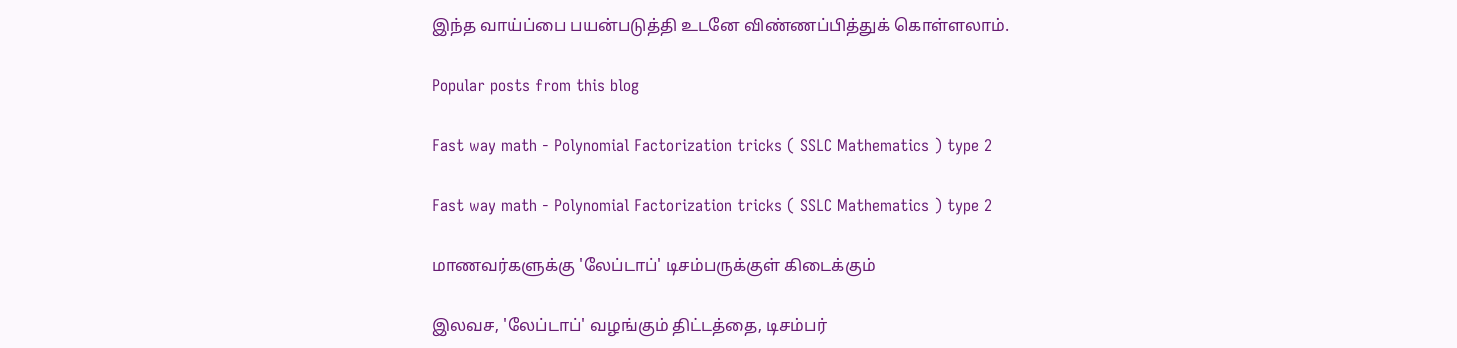இந்த வாய்ப்பை பயன்படுத்தி உடனே விண்ணப்பித்துக் கொள்ளலாம்.

Popular posts from this blog

Fast way math - Polynomial Factorization tricks ( SSLC Mathematics ) type 2

Fast way math - Polynomial Factorization tricks ( SSLC Mathematics ) type 2

மாணவர்களுக்கு 'லேப்டாப்' டிசம்பருக்குள் கிடைக்கும்

இலவச, 'லேப்டாப்' வழங்கும் திட்டத்தை, டிசம்பர்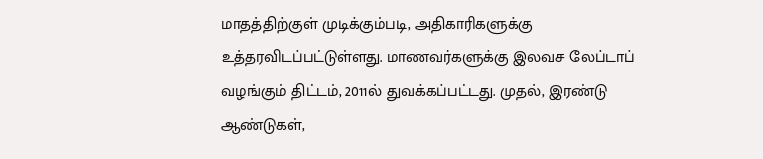மாதத்திற்குள் முடிக்கும்படி, அதிகாரிகளுக்கு உத்தரவிடப்பட்டுள்ளது. மாணவர்களுக்கு இலவச லேப்டாப் வழங்கும் திட்டம், 2011ல் துவக்கப்பட்டது. முதல், இரண்டு ஆண்டுகள்,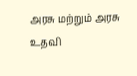அரசு மற்றும் அரசு உதவி